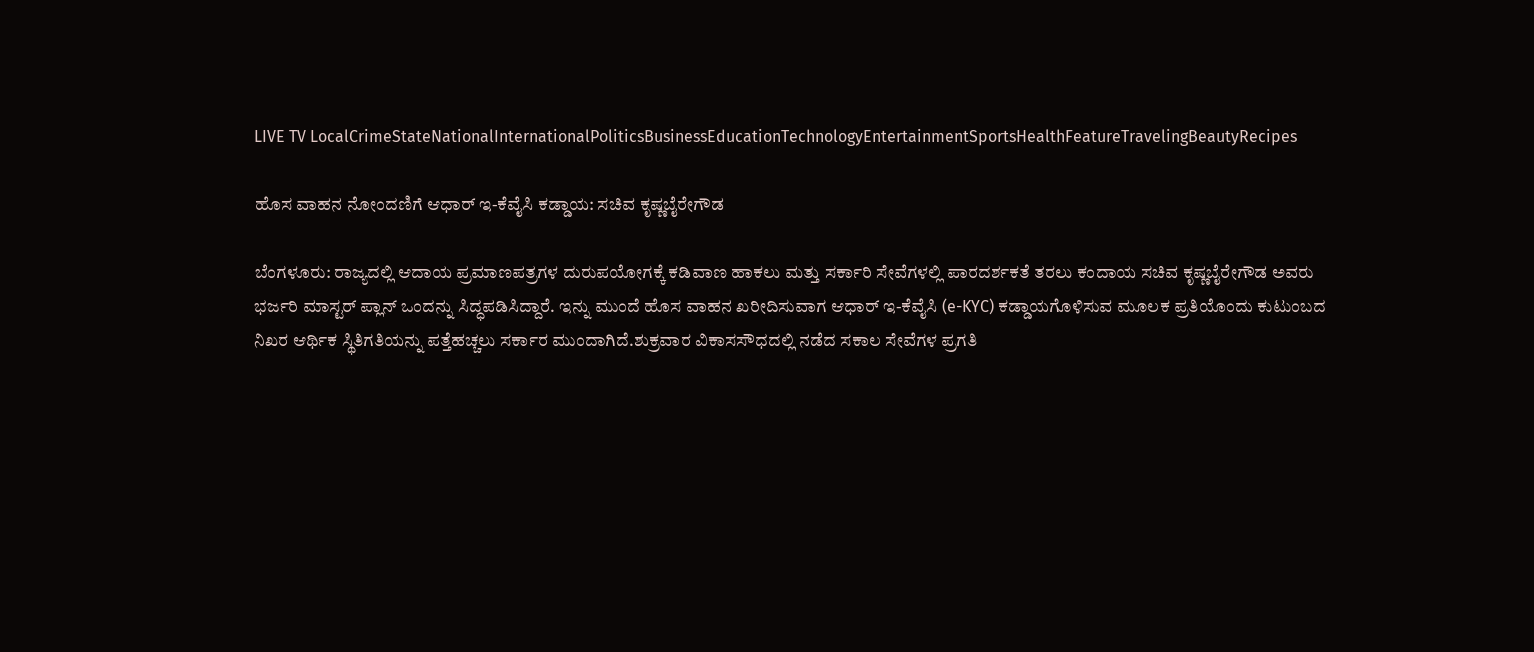LIVE TV LocalCrimeStateNationalInternationalPoliticsBusinessEducationTechnologyEntertainmentSportsHealthFeatureTravelingBeautyRecipes

ಹೊಸ ವಾಹನ ನೋಂದಣಿಗೆ ಆಧಾರ್ ಇ-ಕೆವೈಸಿ ಕಡ್ಡಾಯ: ಸಚಿವ ಕೃಷ್ಣಬೈರೇಗೌಡ

ಬೆಂಗಳೂರು: ರಾಜ್ಯದಲ್ಲಿ ಆದಾಯ ಪ್ರಮಾಣಪತ್ರಗಳ ದುರುಪಯೋಗಕ್ಕೆ ಕಡಿವಾಣ ಹಾಕಲು ಮತ್ತು ಸರ್ಕಾರಿ ಸೇವೆಗಳಲ್ಲಿ ಪಾರದರ್ಶಕತೆ ತರಲು ಕಂದಾಯ ಸಚಿವ ಕೃಷ್ಣಬೈರೇಗೌಡ ಅವರು ಭರ್ಜರಿ ಮಾಸ್ಟರ್ ಪ್ಲಾನ್ ಒಂದನ್ನು ಸಿದ್ಧಪಡಿಸಿದ್ದಾರೆ. ಇನ್ನು ಮುಂದೆ ಹೊಸ ವಾಹನ ಖರೀದಿಸುವಾಗ ಆಧಾರ್ ಇ-ಕೆವೈಸಿ (e-KYC) ಕಡ್ಡಾಯಗೊಳಿಸುವ ಮೂಲಕ ಪ್ರತಿಯೊಂದು ಕುಟುಂಬದ ನಿಖರ ಆರ್ಥಿಕ ಸ್ಥಿತಿಗತಿಯನ್ನು ಪತ್ತೆಹಚ್ಚಲು ಸರ್ಕಾರ ಮುಂದಾಗಿದೆ.ಶುಕ್ರವಾರ ವಿಕಾಸಸೌಧದಲ್ಲಿ ನಡೆದ ಸಕಾಲ ಸೇವೆಗಳ ಪ್ರಗತಿ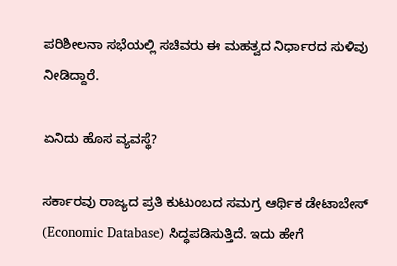ಪರಿಶೀಲನಾ ಸಭೆಯಲ್ಲಿ ಸಚಿವರು ಈ ಮಹತ್ವದ ನಿರ್ಧಾರದ ಸುಳಿವು ನೀಡಿದ್ದಾರೆ.

ಏನಿದು ಹೊಸ ವ್ಯವಸ್ಥೆ?

ಸರ್ಕಾರವು ರಾಜ್ಯದ ಪ್ರತಿ ಕುಟುಂಬದ ಸಮಗ್ರ ಆರ್ಥಿಕ ಡೇಟಾಬೇಸ್ (Economic Database) ಸಿದ್ಧಪಡಿಸುತ್ತಿದೆ. ಇದು ಹೇಗೆ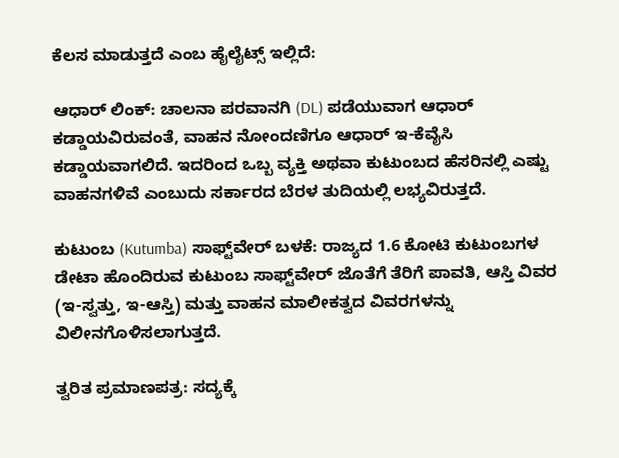ಕೆಲಸ ಮಾಡುತ್ತದೆ ಎಂಬ ಹೈಲೈಟ್ಸ್ ಇಲ್ಲಿದೆ:

ಆಧಾರ್ ಲಿಂಕ್: ಚಾಲನಾ ಪರವಾನಗಿ (DL) ಪಡೆಯುವಾಗ ಆಧಾರ್ ಕಡ್ಡಾಯವಿರುವಂತೆ, ವಾಹನ ನೋಂದಣಿಗೂ ಆಧಾರ್ ಇ-ಕೆವೈಸಿ ಕಡ್ಡಾಯವಾಗಲಿದೆ. ಇದರಿಂದ ಒಬ್ಬ ವ್ಯಕ್ತಿ ಅಥವಾ ಕುಟುಂಬದ ಹೆಸರಿನಲ್ಲಿ ಎಷ್ಟು ವಾಹನಗಳಿವೆ ಎಂಬುದು ಸರ್ಕಾರದ ಬೆರಳ ತುದಿಯಲ್ಲಿ ಲಭ್ಯವಿರುತ್ತದೆ.

ಕುಟುಂಬ (Kutumba) ಸಾಫ್ಟ್‌ವೇರ್ ಬಳಕೆ: ರಾಜ್ಯದ 1.6 ಕೋಟಿ ಕುಟುಂಬಗಳ ಡೇಟಾ ಹೊಂದಿರುವ ಕುಟುಂಬ ಸಾಫ್ಟ್‌ವೇರ್ ಜೊತೆಗೆ ತೆರಿಗೆ ಪಾವತಿ, ಆಸ್ತಿ ವಿವರ (ಇ-ಸ್ವತ್ತು, ಇ-ಆಸ್ತಿ) ಮತ್ತು ವಾಹನ ಮಾಲೀಕತ್ವದ ವಿವರಗಳನ್ನು ವಿಲೀನಗೊಳಿಸಲಾಗುತ್ತದೆ.

ತ್ವರಿತ ಪ್ರಮಾಣಪತ್ರ: ಸದ್ಯಕ್ಕೆ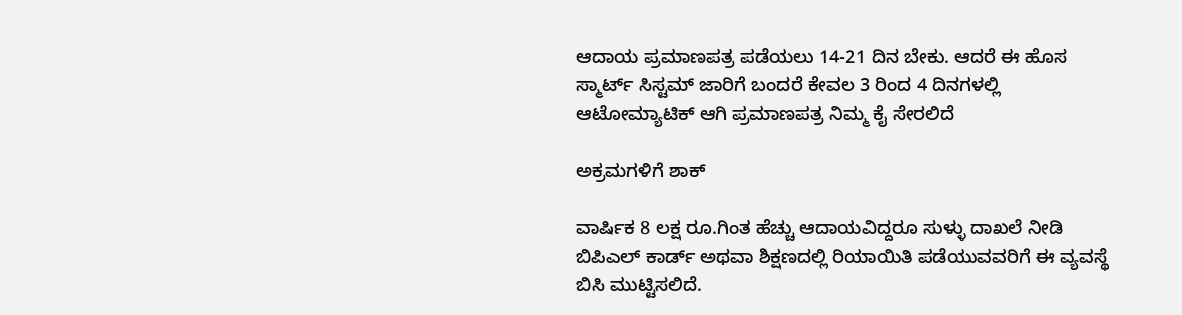ಆದಾಯ ಪ್ರಮಾಣಪತ್ರ ಪಡೆಯಲು 14-21 ದಿನ ಬೇಕು. ಆದರೆ ಈ ಹೊಸ ಸ್ಮಾರ್ಟ್ ಸಿಸ್ಟಮ್ ಜಾರಿಗೆ ಬಂದರೆ ಕೇವಲ 3 ರಿಂದ 4 ದಿನಗಳಲ್ಲಿ ಆಟೋಮ್ಯಾಟಿಕ್ ಆಗಿ ಪ್ರಮಾಣಪತ್ರ ನಿಮ್ಮ ಕೈ ಸೇರಲಿದೆ

ಅಕ್ರಮಗಳಿಗೆ ಶಾಕ್

ವಾರ್ಷಿಕ 8 ಲಕ್ಷ ರೂ.ಗಿಂತ ಹೆಚ್ಚು ಆದಾಯವಿದ್ದರೂ ಸುಳ್ಳು ದಾಖಲೆ ನೀಡಿ ಬಿಪಿಎಲ್ ಕಾರ್ಡ್ ಅಥವಾ ಶಿಕ್ಷಣದಲ್ಲಿ ರಿಯಾಯಿತಿ ಪಡೆಯುವವರಿಗೆ ಈ ವ್ಯವಸ್ಥೆ ಬಿಸಿ ಮುಟ್ಟಿಸಲಿದೆ.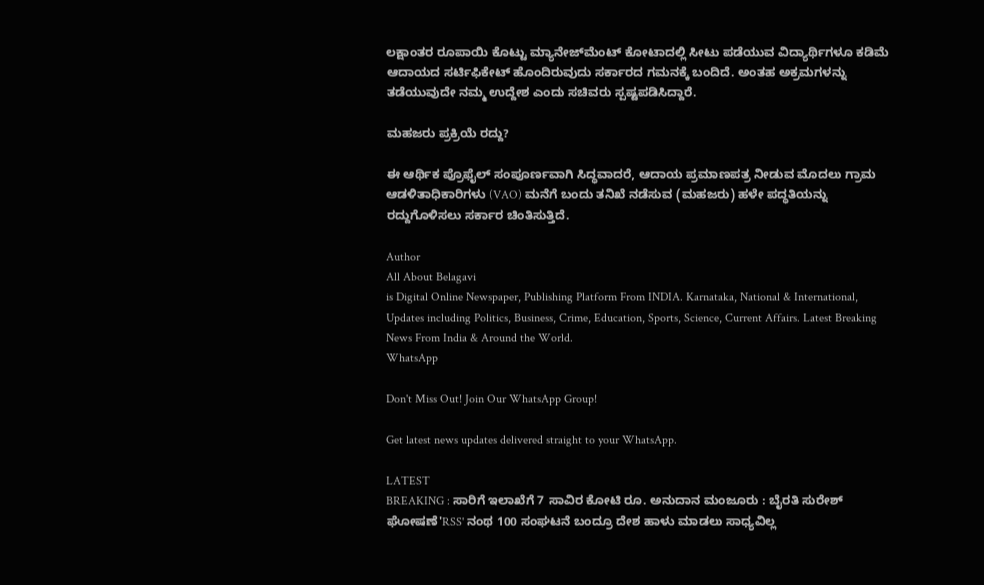ಲಕ್ಷಾಂತರ ರೂಪಾಯಿ ಕೊಟ್ಟು ಮ್ಯಾನೇಜ್‌ಮೆಂಟ್ ಕೋಟಾದಲ್ಲಿ ಸೀಟು ಪಡೆಯುವ ವಿದ್ಯಾರ್ಥಿಗಳೂ ಕಡಿಮೆ ಆದಾಯದ ಸರ್ಟಿಫಿಕೇಟ್ ಹೊಂದಿರುವುದು ಸರ್ಕಾರದ ಗಮನಕ್ಕೆ ಬಂದಿದೆ. ಅಂತಹ ಅಕ್ರಮಗಳನ್ನು ತಡೆಯುವುದೇ ನಮ್ಮ ಉದ್ದೇಶ ಎಂದು ಸಚಿವರು ಸ್ಪಷ್ಟಪಡಿಸಿದ್ದಾರೆ.

ಮಹಜರು ಪ್ರಕ್ರಿಯೆ ರದ್ದು?

ಈ ಆರ್ಥಿಕ ಪ್ರೊಫೈಲ್ ಸಂಪೂರ್ಣವಾಗಿ ಸಿದ್ಧವಾದರೆ, ಆದಾಯ ಪ್ರಮಾಣಪತ್ರ ನೀಡುವ ಮೊದಲು ಗ್ರಾಮ ಆಡಳಿತಾಧಿಕಾರಿಗಳು (VAO) ಮನೆಗೆ ಬಂದು ತನಿಖೆ ನಡೆಸುವ (ಮಹಜರು) ಹಳೇ ಪದ್ಧತಿಯನ್ನು ರದ್ದುಗೊಳಿಸಲು ಸರ್ಕಾರ ಚಿಂತಿಸುತ್ತಿದೆ.

Author
All About Belagavi
is Digital Online Newspaper, Publishing Platform From INDIA. Karnataka, National & International, Updates including Politics, Business, Crime, Education, Sports, Science, Current Affairs. Latest Breaking News From India & Around the World.
WhatsApp

Don't Miss Out! Join Our WhatsApp Group!

Get latest news updates delivered straight to your WhatsApp.

LATEST
BREAKING : ಸಾರಿಗೆ ಇಲಾಖೆಗೆ 7 ಸಾವಿರ ಕೋಟಿ ರೂ. ಅನುದಾನ ಮಂಜೂರು : ಬೈರತಿ ಸುರೇಶ್ ಘೋಷಣೆ'RSS' ನಂಥ 100 ಸಂಘಟನೆ ಬಂದ್ರೂ ದೇಶ ಹಾಳು ಮಾಡಲು ಸಾಧ್ಯವಿಲ್ಲ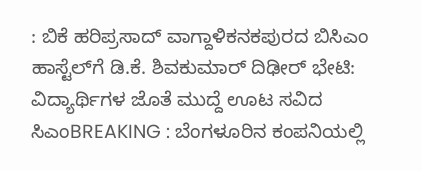: ಬಿಕೆ ಹರಿಪ್ರಸಾದ್ ವಾಗ್ದಾಳಿಕನಕಪುರದ ಬಿಸಿಎಂ ಹಾಸ್ಟೆಲ್‌ಗೆ ಡಿ.ಕೆ. ಶಿವಕುಮಾರ್ ದಿಢೀರ್ ಭೇಟಿ: ವಿದ್ಯಾರ್ಥಿಗಳ ಜೊತೆ ಮುದ್ದೆ ಊಟ ಸವಿದ ಸಿಎಂBREAKING : ಬೆಂಗಳೂರಿನ ಕಂಪನಿಯಲ್ಲಿ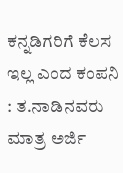ಕನ್ನಡಿಗರಿಗೆ ಕೆಲಸ ಇಲ್ಲ ಎಂದ ಕಂಪನಿ : ತ.ನಾಡಿನವರು ಮಾತ್ರ ಅರ್ಜಿ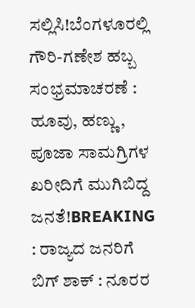ಸಲ್ಲಿಸಿ!ಬೆಂಗಳೂರಲ್ಲಿ ಗೌರಿ-ಗಣೇಶ ಹಬ್ಬ ಸಂಭ್ರಮಾಚರಣೆ : ಹೂವು, ಹಣ್ಣು, ಪೂಜಾ ಸಾಮಗ್ರಿಗಳ ಖರೀದಿಗೆ ಮುಗಿಬಿದ್ದ ಜನತೆ!BREAKING : ರಾಜ್ಯದ ಜನರಿಗೆ ಬಿಗ್ ಶಾಕ್ : ನೂರರ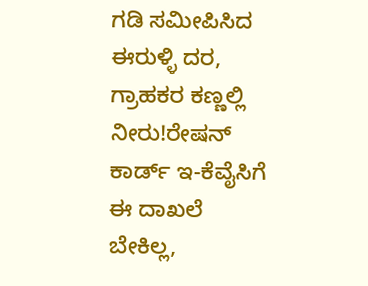ಗಡಿ ಸಮೀಪಿಸಿದ ಈರುಳ್ಳಿ ದರ, ಗ್ರಾಹಕರ ಕಣ್ಣಲ್ಲಿ ನೀರು!ರೇಷನ್‌ ಕಾರ್ಡ್‌ ಇ-ಕೆವೈಸಿಗೆ ಈ ದಾಖಲೆ ಬೇಕಿಲ್ಲ,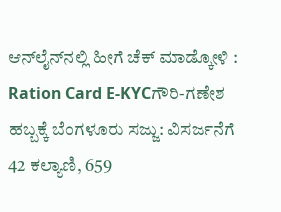ಆನ್‌ಲೈನ್‌ನಲ್ಲಿ ಹೀಗೆ ಚೆಕ್‌ ಮಾಡ್ಕೋಳಿ : Ration Card E-KYCಗೌರಿ-ಗಣೇಶ ಹಬ್ಬಕ್ಕೆ ಬೆಂಗಳೂರು ಸಜ್ಜು: ವಿಸರ್ಜನೆಗೆ 42 ಕಲ್ಯಾಣಿ, 659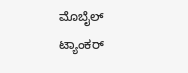ಮೊಬೈಲ್ ಟ್ಯಾಂಕರ್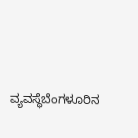ವ್ಯವಸ್ಥೆಬೆಂಗಳೂರಿನ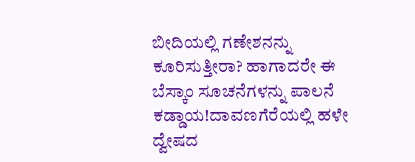ಬೀದಿಯಲ್ಲಿ ಗಣೇಶನನ್ನು ಕೂರಿಸುತ್ತೀರಾ? ಹಾಗಾದರೇ ಈ ಬೆಸ್ಕಾಂ ಸೂಚನೆಗಳನ್ನು ಪಾಲನೆ ಕಡ್ಡಾಯ!ದಾವಣಗೆರೆಯಲ್ಲಿ ಹಳೇ ದ್ವೇಷದ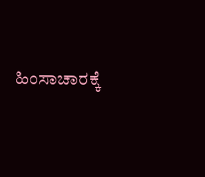ಹಿಂಸಾಚಾರಕ್ಕೆ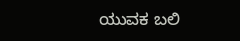ಯುವಕ ಬಲಿ